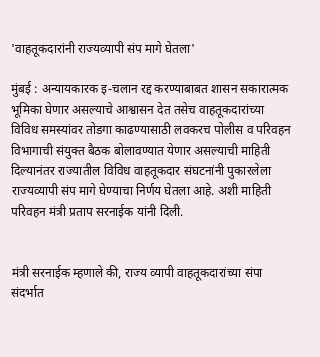'वाहतूकदारांनी राज्यव्यापी संप मागे घेतला'

मुंबई : अन्यायकारक इ-चलान रद्द करण्याबाबत शासन सकारात्मक भूमिका घेणार असल्याचे आश्वासन देत तसेच वाहतूकदारांच्या विविध समस्यांवर तोडगा काढण्यासाठी लवकरच पोलीस व परिवहन विभागाची संयुक्त बैठक बोलावण्यात येणार असल्याची माहिती दिल्यानंतर राज्यातील विविध वाहतूकदार संघटनांनी पुकारलेला राज्यव्यापी संप मागे घेण्याचा निर्णय घेतला आहे. अशी माहिती परिवहन मंत्री प्रताप सरनाईक यांनी दिली.


मंत्री सरनाईक म्हणाले की, राज्य व्यापी वाहतूकदारांच्या संपा संदर्भात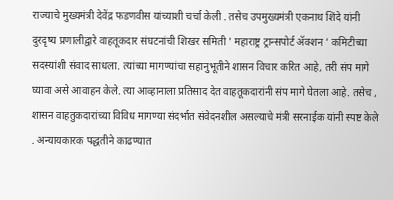राज्याचे मुख्यमंत्री देवेंद्र फडणवीस यांच्याशी चर्चा केली . तसेच उपमुख्यमंत्री एकनाथ शिंदे यांनी दुरदृष्य प्रणालीद्वारे वाहतूकदार संघटनांची शिखर समिती ' महाराष्ट्र ट्रान्सपोर्ट ॲक्शन ' कमिटीच्या सदस्यांशी संवाद साधला. त्यांच्या मागण्यांचा सहानुभूतीने शासन विचार करित आहे, तरी संप मागे घ्यावा असे आवाहन केले. त्या आव्हानाला प्रतिसाद देत वाहतूकदारांनी संप मागे घेतला आहे. तसेच , शासन वाहतुकदारांच्या विविध मागण्या संदर्भात संवेदनशील असल्याचे मंत्री सरनाईक यांनी स्पष्ट केले . अन्यायकारक पद्धतीने काढण्यात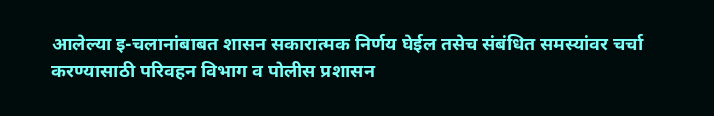आलेल्या इ-चलानांबाबत शासन सकारात्मक निर्णय घेईल तसेच संबंधित समस्यांवर चर्चा करण्यासाठी परिवहन विभाग व पोलीस प्रशासन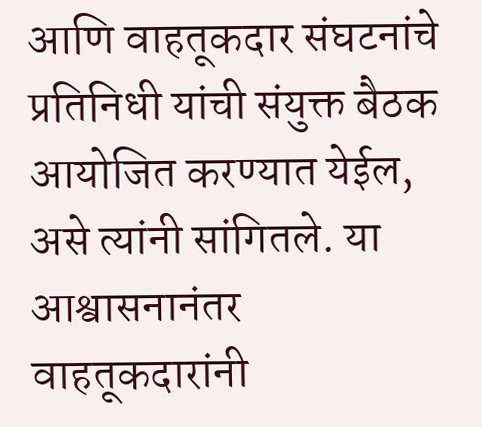आणि वाहतूकदार संघटनांचे प्रतिनिधी यांची संयुक्त बैठक आयोजित करण्यात येईल, असे त्यांनी सांगितले. या आश्वासनानंतर वाहतूकदारांनी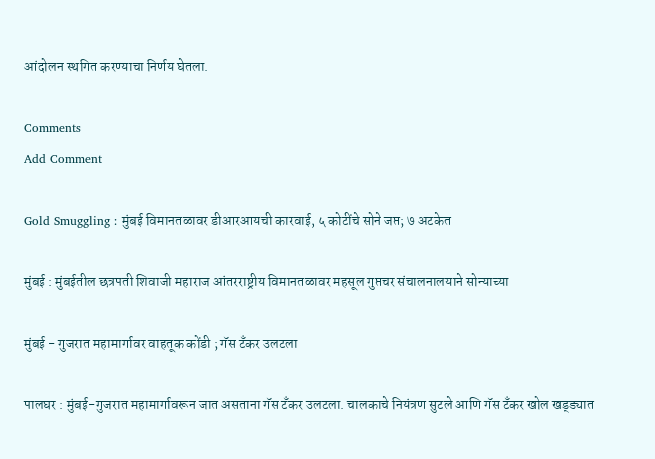आंदोलन स्थगित करण्याचा निर्णय घेतला.

Comments
Add Comment

Gold Smuggling : मुंबई विमानतळावर डीआरआयची कारवाई, ५ कोटींचे सोने जप्त; ७ अटकेत

मुंबई : मुंबईतील छत्रपती शिवाजी महाराज आंतरराष्ट्रीय विमानतळावर महसूल गुप्तचर संचालनालयाने सोन्याच्या

मुंबई - गुजरात महामार्गावर वाहतूक कोंडी ; गॅस टँकर उलटला

पालघर : मुंबई-गुजरात महामार्गावरून जात असताना गॅस टँकर उलटला. चालकाचे नियंत्रण सुटले आणि गॅस टँकर खोल खड्ड्यात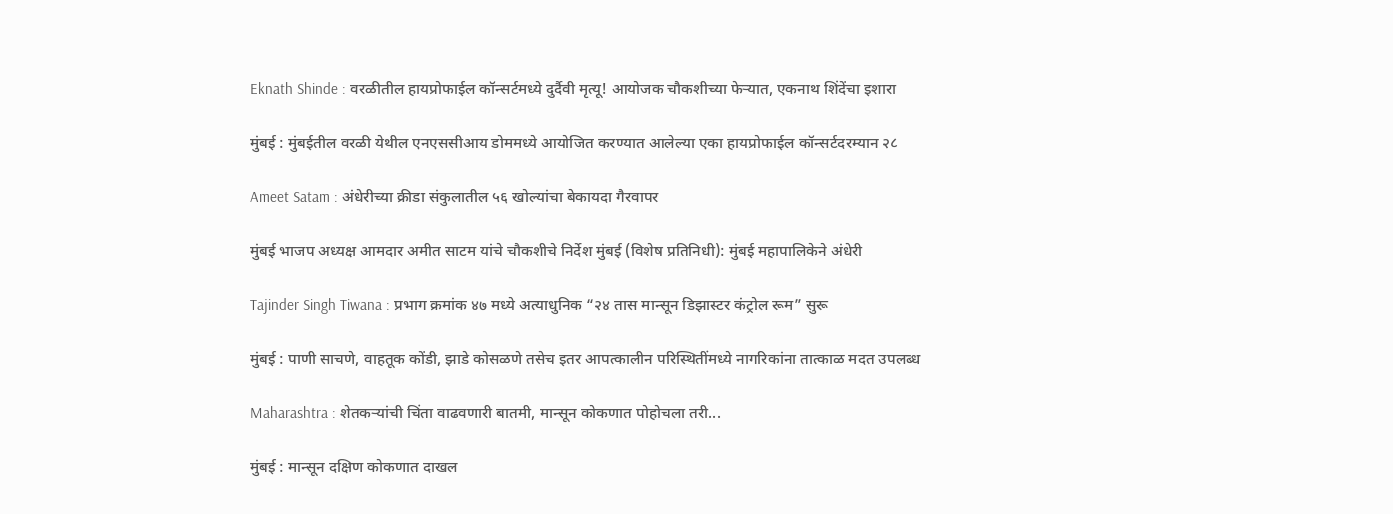Eknath Shinde : वरळीतील हायप्रोफाईल कॉन्सर्टमध्ये दुर्दैवी मृत्यू! आयोजक चौकशीच्या फेऱ्यात, एकनाथ शिंदेंचा इशारा

मुंबई : मुंबईतील वरळी येथील एनएससीआय डोममध्ये आयोजित करण्यात आलेल्या एका हायप्रोफाईल कॉन्सर्टदरम्यान २८

Ameet Satam : अंधेरीच्या क्रीडा संकुलातील ५६ खोल्यांचा बेकायदा गैरवापर

मुंबई भाजप अध्यक्ष आमदार अमीत साटम यांचे चौकशीचे निर्देश मुंबई (विशेष प्रतिनिधी): मुंबई महापालिकेने अंधेरी

Tajinder Singh Tiwana : प्रभाग क्रमांक ४७ मध्ये अत्याधुनिक “२४ तास मान्सून डिझास्टर कंट्रोल रूम” सुरू

मुंबई : पाणी साचणे, वाहतूक कोंडी, झाडे कोसळणे तसेच इतर आपत्कालीन परिस्थितींमध्ये नागरिकांना तात्काळ मदत उपलब्ध

Maharashtra : शेतकऱ्यांची चिंता वाढवणारी बातमी, मान्सून कोकणात पोहोचला तरी...

मुंबई : मान्सून दक्षिण कोकणात दाखल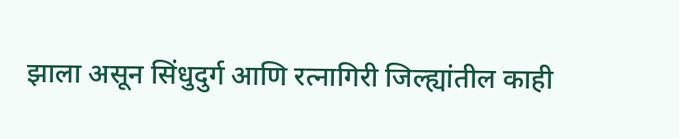झाला असून सिंधुदुर्ग आणि रत्नागिरी जिल्ह्यांतील काही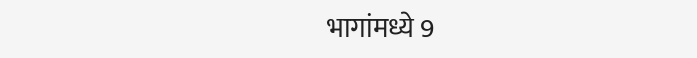भागांमध्ये 9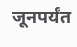जूनपर्यंत